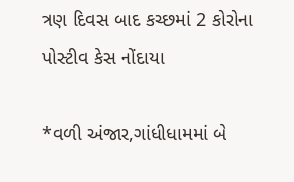ત્રણ દિવસ બાદ કચ્છમાં 2 કોરોના પોસ્ટીવ કેસ નોંદાયા

*વળી અંજાર,ગાંધીધામમાં બે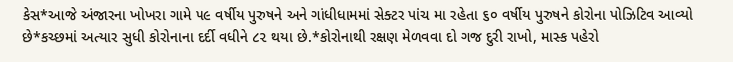કેસ*આજે અંજારના ખોખરા ગામે ૫૯ વર્ષીય પુરુષને અને ગાંધીધામમાં સેક્ટર પાંચ મા રહેતા ૬૦ વર્ષીય પુરુષને કોરોના પોઝિટિવ આવ્યો છે*કચ્છમાં અત્યાર સુધી કોરોનાના દર્દી વધીને ૮૨ થયા છે.*કોરોનાથી રક્ષણ મેળવવા દો ગજ દુરી રાખો, માસ્ક પહેરો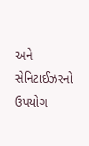અને સેનિટાઈઝરનો ઉપયોગ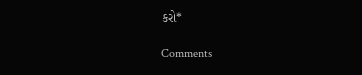કરો*

Comments